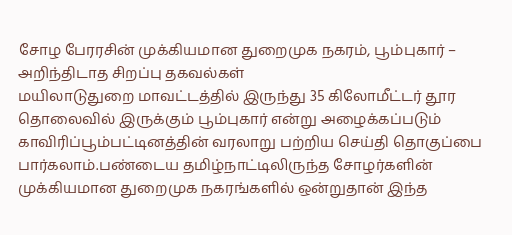சோழ பேரரசின் முக்கியமான துறைமுக நகரம், பூம்புகார் – அறிந்திடாத சிறப்பு தகவல்கள்
மயிலாடுதுறை மாவட்டத்தில் இருந்து 35 கிலோமீட்டர் தூர தொலைவில் இருக்கும் பூம்புகார் என்று அழைக்கப்படும் காவிரிப்பூம்பட்டினத்தின் வரலாறு பற்றிய செய்தி தொகுப்பை பார்கலாம்.பண்டைய தமிழ்நாட்டிலிருந்த சோழர்களின் முக்கியமான துறைமுக நகரங்களில் ஒன்றுதான் இந்த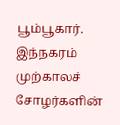பூம்பூகார். இந்நகரம் முற்காலச் சோழர்களின்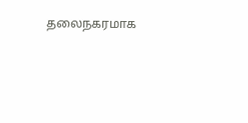தலைநகரமாக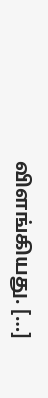விளங்கியது. […]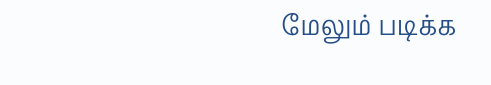மேலும் படிக்க